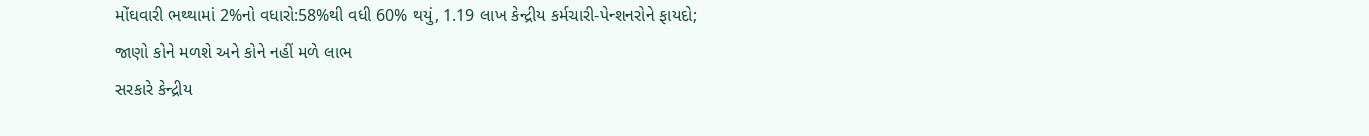મોંઘવારી ભથ્થામાં 2%નો વધારો:58%થી વધી 60% થયું, 1.19 લાખ કેન્દ્રીય કર્મચારી-પેન્શનરોને ફાયદો; જાણો કોને મળશે અને કોને નહીં મળે લાભ
સરકારે કેન્દ્રીય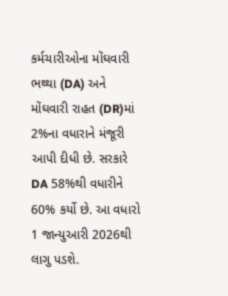કર્મચારીઓના મોંઘવારી ભથ્થા (DA) અને મોંઘવારી રાહત (DR)માં 2%ના વધારાને મંજૂરી આપી દીધી છે. સરકારે DA 58%થી વધારીને 60% કર્યો છે. આ વધારો 1 જાન્યુઆરી 2026થી લાગુ પડશે.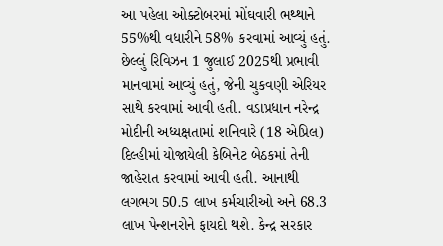આ પહેલા ઓક્ટોબરમાં મોંઘવારી ભથ્થાને 55%થી વધારીને 58% કરવામાં આવ્યું હતું. છેલ્લું રિવિઝન 1 જુલાઈ 2025થી પ્રભાવી માનવામાં આવ્યું હતું, જેની ચુકવણી એરિયર સાથે કરવામાં આવી હતી. વડાપ્રધાન નરેન્દ્ર મોદીની અધ્યક્ષતામાં શનિવારે (18 એપ્રિલ) દિલ્હીમાં યોજાયેલી કેબિનેટ બેઠકમાં તેની જાહેરાત કરવામાં આવી હતી. આનાથી લગભગ 50.5 લાખ કર્મચારીઓ અને 68.3 લાખ પેન્શનરોને ફાયદો થશે. કેન્દ્ર સરકાર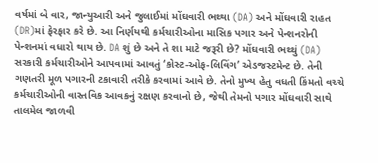વર્ષમાં બે વાર, જાન્યુઆરી અને જુલાઈમાં મોંઘવારી ભથ્થા (DA) અને મોંઘવારી રાહત (DR)માં ફેરફાર કરે છે. આ નિર્ણયથી કર્મચારીઓના માસિક પગાર અને પેન્શનરોની પેન્શનમાં વધારો થાય છે. DA શું છે અને તે શા માટે જરૂરી છે? મોંઘવારી ભથ્થું (DA) સરકારી કર્મચારીઓને આપવામાં આવતું ‘કોસ્ટ-ઓફ-લિવિંગ’ એડજસ્ટમેન્ટ છે. તેની ગણતરી મૂળ પગારની ટકાવારી તરીકે કરવામાં આવે છે. તેનો મુખ્ય હેતુ વધતી કિંમતો વચ્ચે કર્મચારીઓની વાસ્તવિક આવકનું રક્ષણ કરવાનો છે, જેથી તેમનો પગાર મોંઘવારી સાથે તાલમેલ જાળવી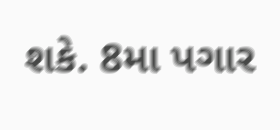શકે. 8મા પગાર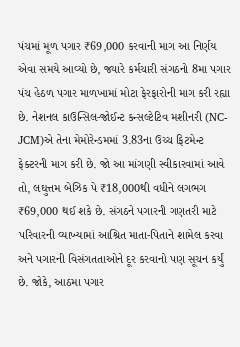પંચમાં મૂળ પગાર ₹69,000 કરવાની માગ આ નિર્ણય એવા સમયે આવ્યો છે, જ્યારે કર્મચારી સંગઠનો 8મા પગાર પંચ હેઠળ પગાર માળખામાં મોટા ફેરફારોની માગ કરી રહ્યા છે. નેશનલ કાઉન્સિલ-જોઈન્ટ કન્સલ્ટેટિવ મશીનરી (NC-JCM)એ તેના મેમોરેન્ડમમાં 3.83ના ઉચ્ચ ફિટમેન્ટ ફેક્ટરની માગ કરી છે. જો આ માંગણી સ્વીકારવામાં આવે તો, લઘુત્તમ બેઝિક પે ₹18,000થી વધીને લગભગ ₹69,000 થઈ શકે છે. સંગઠને પગારની ગણતરી માટે પરિવારની વ્યાખ્યામાં આશ્રિત માતા-પિતાને શામેલ કરવા અને પગારની વિસંગતતાઓને દૂર કરવાનો પણ સૂચન કર્યું છે. જોકે, આઠમા પગાર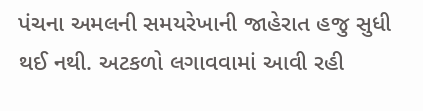પંચના અમલની સમયરેખાની જાહેરાત હજુ સુધી થઈ નથી. અટકળો લગાવવામાં આવી રહી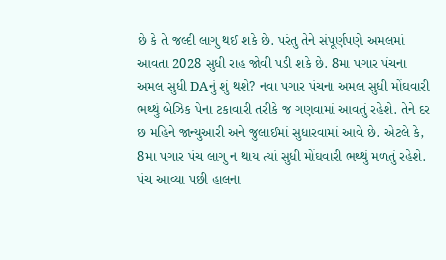છે કે તે જલ્દી લાગુ થઈ શકે છે. પરંતુ તેને સંપૂર્ણપણે અમલમાં આવતા 2028 સુધી રાહ જોવી પડી શકે છે. 8મા પગાર પંચના અમલ સુધી DAનું શું થશે? નવા પગાર પંચના અમલ સુધી મોંઘવારી ભથ્થું બેઝિક પેના ટકાવારી તરીકે જ ગણવામાં આવતું રહેશે. તેને દર છ મહિને જાન્યુઆરી અને જુલાઈમાં સુધારવામાં આવે છે. એટલે કે, 8મા પગાર પંચ લાગુ ન થાય ત્યાં સુધી મોંઘવારી ભથ્થું મળતું રહેશે. પંચ આવ્યા પછી હાલના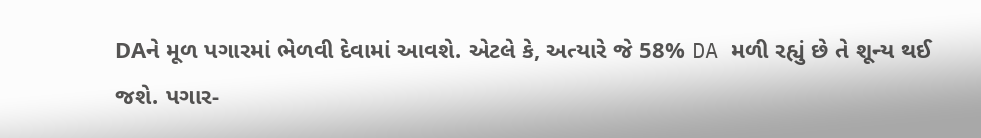DAને મૂળ પગારમાં ભેળવી દેવામાં આવશે. એટલે કે, અત્યારે જે 58% DA મળી રહ્યું છે તે શૂન્ય થઈ જશે. પગાર-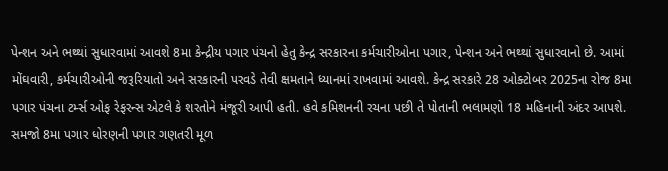પેન્શન અને ભથ્થાં સુધારવામાં આવશે 8મા કેન્દ્રીય પગાર પંચનો હેતુ કેન્દ્ર સરકારના કર્મચારીઓના પગાર, પેન્શન અને ભથ્થાં સુધારવાનો છે. આમાં મોંઘવારી, કર્મચારીઓની જરૂરિયાતો અને સરકારની પરવડે તેવી ક્ષમતાને ધ્યાનમાં રાખવામાં આવશે. કેન્દ્ર સરકારે 28 ઓક્ટોબર 2025ના રોજ 8મા પગાર પંચના ટર્મ્સ ઓફ રેફરન્સ એટલે કે શરતોને મંજૂરી આપી હતી. હવે કમિશનની રચના પછી તે પોતાની ભલામણો 18 મહિનાની અંદર આપશે. સમજો 8મા પગાર ધોરણની પગાર ગણતરી મૂળ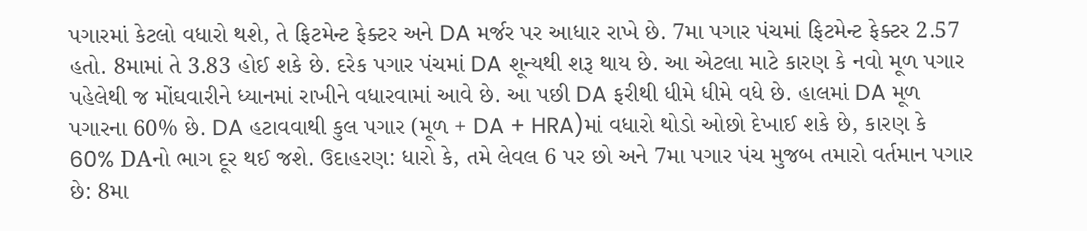પગારમાં કેટલો વધારો થશે, તે ફિટમેન્ટ ફેક્ટર અને DA મર્જર પર આધાર રાખે છે. 7મા પગાર પંચમાં ફિટમેન્ટ ફેક્ટર 2.57 હતો. 8મામાં તે 3.83 હોઈ શકે છે. દરેક પગાર પંચમાં DA શૂન્યથી શરૂ થાય છે. આ એટલા માટે કારણ કે નવો મૂળ પગાર પહેલેથી જ મોંઘવારીને ધ્યાનમાં રાખીને વધારવામાં આવે છે. આ પછી DA ફરીથી ધીમે ધીમે વધે છે. હાલમાં DA મૂળ પગારના 60% છે. DA હટાવવાથી કુલ પગાર (મૂળ + DA + HRA)માં વધારો થોડો ઓછો દેખાઈ શકે છે, કારણ કે 60% DAનો ભાગ દૂર થઈ જશે. ઉદાહરણ: ધારો કે, તમે લેવલ 6 પર છો અને 7મા પગાર પંચ મુજબ તમારો વર્તમાન પગાર છે: 8મા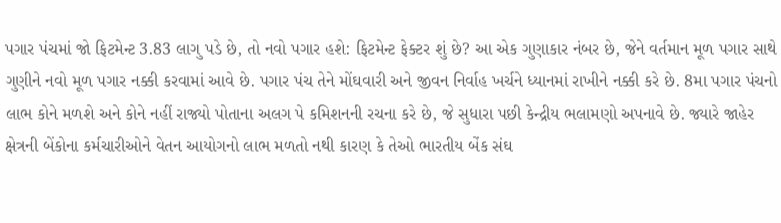પગાર પંચમાં જો ફિટમેન્ટ 3.83 લાગુ પડે છે, તો નવો પગાર હશે: ફિટમેન્ટ ફેક્ટર શું છે? આ એક ગુણાકાર નંબર છે, જેને વર્તમાન મૂળ પગાર સાથે ગુણીને નવો મૂળ પગાર નક્કી કરવામાં આવે છે. પગાર પંચ તેને મોંઘવારી અને જીવન નિર્વાહ ખર્ચને ધ્યાનમાં રાખીને નક્કી કરે છે. 8મા પગાર પંચનો લાભ કોને મળશે અને કોને નહીં રાજ્યો પોતાના અલગ પે કમિશનની રચના કરે છે, જે સુધારા પછી કેન્દ્રીય ભલામણો અપનાવે છે. જ્યારે જાહેર ક્ષેત્રની બેંકોના કર્મચારીઓને વેતન આયોગનો લાભ મળતો નથી કારણ કે તેઓ ભારતીય બેંક સંઘ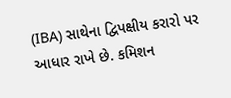(IBA) સાથેના દ્વિપક્ષીય કરારો પર આધાર રાખે છે. કમિશન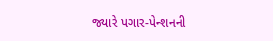જ્યારે પગાર-પેન્શનની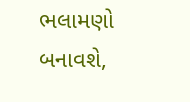ભલામણો બનાવશે,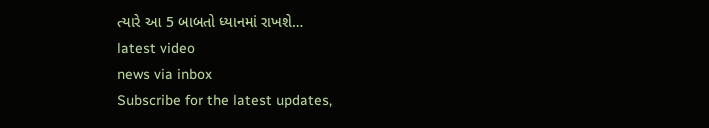ત્યારે આ 5 બાબતો ધ્યાનમાં રાખશે…
latest video
news via inbox
Subscribe for the latest updates,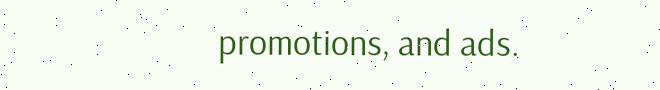promotions, and ads.